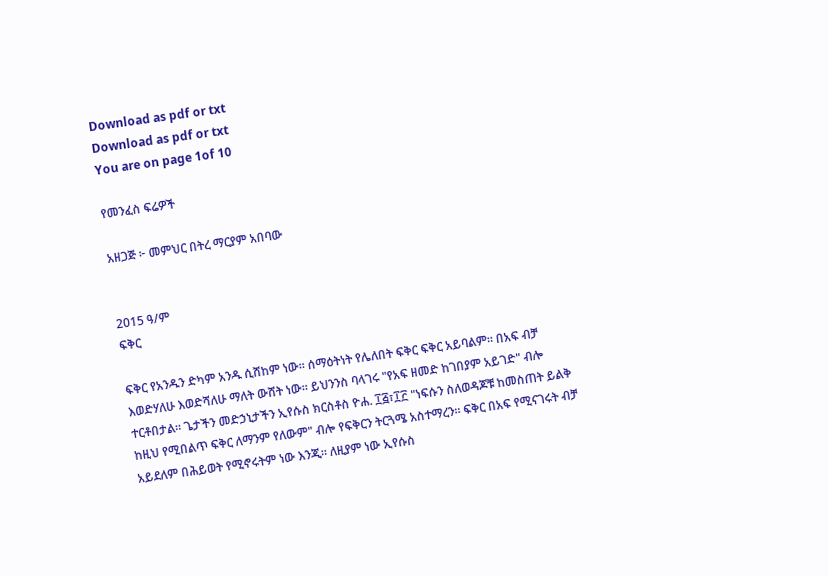Download as pdf or txt
Download as pdf or txt
You are on page 1of 10

የመንፈስ ፍሬዎች

አዘጋጅ ፦ መምህር በትረ ማርያም አበባው


2015 ዓ/ም
ፍቅር

ፍቅር የአንዱን ድካም አንዱ ሲሸከም ነው። ሰማዕትነት የሌለበት ፍቅር ፍቅር አይባልም። በአፍ ብቻ
እወድሃለሁ እወድሻለሁ ማለት ውሸት ነው። ይህንንስ ባላገሩ "የአፍ ዘመድ ከገበያም አይገድ" ብሎ
ተርቶበታል። ጌታችን መድኃኒታችን ኢየሱስ ክርስቶስ ዮሐ. ፲፭፣፲፫ "ነፍሱን ስለወዳጆቹ ከመስጠት ይልቅ
ከዚህ የሚበልጥ ፍቅር ለማንም የለውም" ብሎ የፍቅርን ትርጓሜ አስተማረን። ፍቅር በአፍ የሚናገሩት ብቻ
አይደለም በሕይወት የሚኖሩትም ነው እንጂ። ለዚያም ነው ኢየሱስ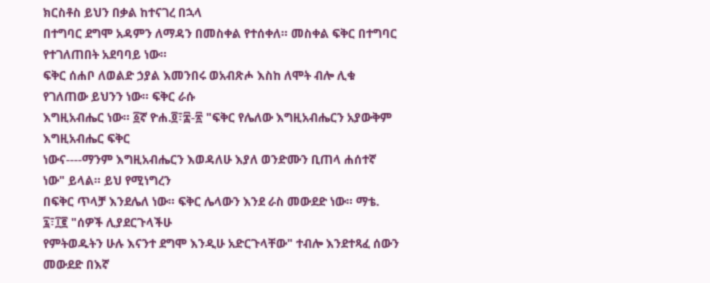ክርስቶስ ይህን በቃል ከተናገረ በኋላ
በተግባር ደግሞ አዳምን ለማዳን በመስቀል የተሰቀለ። መስቀል ፍቅር በተግባር የተገለጠበት አደባባይ ነው።
ፍቅር ሰሐቦ ለወልድ ኃያል እመንበሩ ወአብጽሖ እስከ ለሞት ብሎ ሊቁ የገለጠው ይህንን ነው። ፍቅር ራሱ
እግዚአብሔር ነው። ፩ኛ ዮሐ.፬፣፰-፳ "ፍቅር የሌለው እግዚአብሔርን አያውቅም እግዚአብሔር ፍቅር
ነውና----ማንም እግዚአብሔርን እወዳለሁ እያለ ወንድሙን ቢጠላ ሐሰተኛ ነው" ይላል። ይህ የሚነግረን
በፍቅር ጥላቻ እንደሌለ ነው። ፍቅር ሌላውን እንደ ራስ መውደድ ነው። ማቴ. ፯፣፲፪ "ሰዎች ሊያደርጉላችሁ
የምትወዱትን ሁሉ እናንተ ደግሞ እንዲሁ አድርጉላቸው" ተብሎ እንደተጻፈ ሰውን መውደድ በእኛ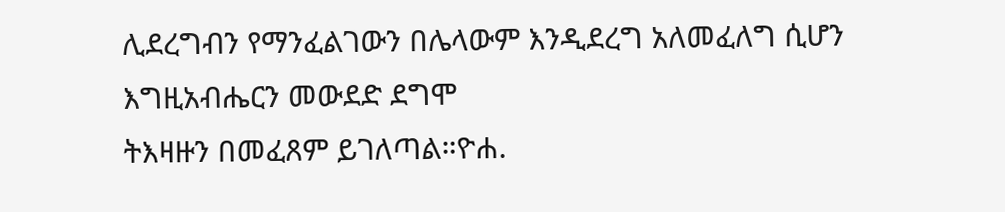ሊደረግብን የማንፈልገውን በሌላውም እንዲደረግ አለመፈለግ ሲሆን እግዚአብሔርን መውደድ ደግሞ
ትእዛዙን በመፈጸም ይገለጣል።ዮሐ.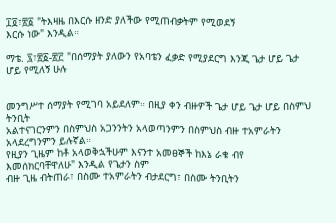፲፬፣፳፩ "ትእዛዜ በእርሱ ዘንድ ያለችው የሚጠብቃትም የሚወደኝ
እርሱ ነው" እንዲል።

ማቴ. ፯፣፳፩-፳፫ "በሰማያት ያለውን የአባቴን ፈቃድ የሚያደርግ እንጂ ጌታ ሆይ ጌታ ሆይ የሚለኝ ሁሉ


መንግሥተ ሰማያት የሚገባ አይደለም። በዚያ ቀን ብዙዎች ጌታ ሆይ ጌታ ሆይ በስምህ ትንቢት
አልተናገርንምን በስምህስ አጋንንትን አላወጣንምን በስምህስ ብዙ ተአምራትን አላደረግንምን ይሉኛል።
የዚያን ጊዜም ከቶ አላወቅኋችሁም እናንተ አመፀኞች ከእኔ ራቁ ብየ እመሰክርባቸዋለሁ" እንዲል የጌታን ስም
ብዙ ጊዜ ብትጠራ፣ በስሙ ተአምራትን ብታደርግ፣ በስሙ ትንቢትን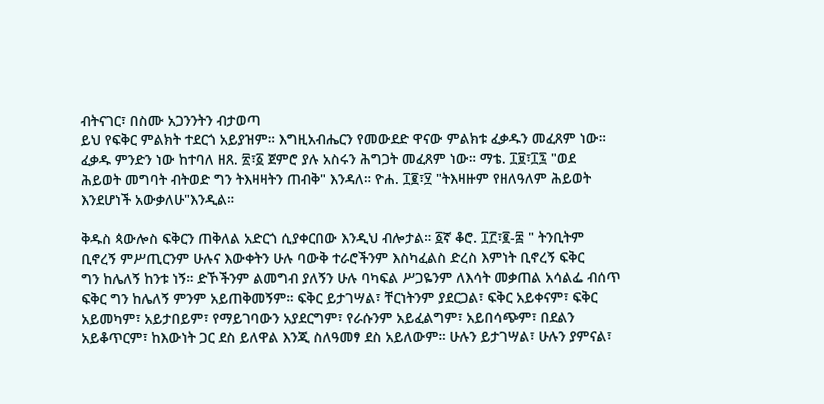ብትናገር፣ በስሙ አጋንንትን ብታወጣ
ይህ የፍቅር ምልክት ተደርጎ አይያዝም። እግዚአብሔርን የመውደድ ዋናው ምልክቱ ፈቃዱን መፈጸም ነው።
ፈቃዱ ምንድን ነው ከተባለ ዘጸ. ፳፣፩ ጀምሮ ያሉ አስሩን ሕግጋት መፈጸም ነው። ማቴ. ፲፱፣፲፯ "ወደ
ሕይወት መግባት ብትወድ ግን ትእዛዛትን ጠብቅ" እንዳለ። ዮሐ. ፲፪፣፶ "ትእዛዙም የዘለዓለም ሕይወት
እንደሆነች አውቃለሁ"እንዲል።

ቅዱስ ጳውሎስ ፍቅርን ጠቅለል አድርጎ ሲያቀርበው እንዲህ ብሎታል። ፩ኛ ቆሮ. ፲፫፣፪-፰ " ትንቢትም
ቢኖረኝ ምሥጢርንም ሁሉና እውቀትን ሁሉ ባውቅ ተራሮችንም እስካፈልስ ድረስ እምነት ቢኖረኝ ፍቅር
ግን ከሌለኝ ከንቱ ነኝ። ድኾችንም ልመግብ ያለኝን ሁሉ ባካፍል ሥጋዬንም ለእሳት መቃጠል አሳልፌ ብሰጥ
ፍቅር ግን ከሌለኝ ምንም አይጠቅመኝም። ፍቅር ይታገሣል፣ ቸርነትንም ያደርጋል፣ ፍቅር አይቀናም፣ ፍቅር
አይመካም፣ አይታበይም፣ የማይገባውን አያደርግም፣ የራሱንም አይፈልግም፣ አይበሳጭም፣ በደልን
አይቆጥርም፣ ከእውነት ጋር ደስ ይለዋል እንጂ ስለዓመፃ ደስ አይለውም። ሁሉን ይታገሣል፣ ሁሉን ያምናል፣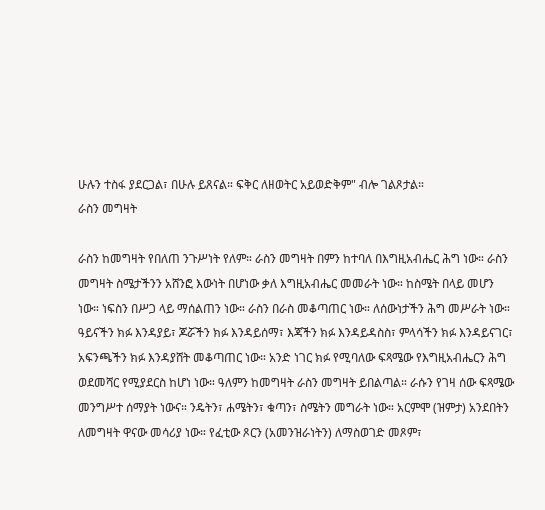ሁሉን ተስፋ ያደርጋል፣ በሁሉ ይጸናል። ፍቅር ለዘወትር አይወድቅም" ብሎ ገልጾታል።
ራስን መግዛት

ራስን ከመግዛት የበለጠ ንጉሥነት የለም። ራስን መግዛት በምን ከተባለ በእግዚአብሔር ሕግ ነው። ራስን
መግዛት ስሜታችንን አሸንፎ እውነት በሆነው ቃለ እግዚአብሔር መመራት ነው። ከስሜት በላይ መሆን
ነው። ነፍስን በሥጋ ላይ ማሰልጠን ነው። ራስን በራስ መቆጣጠር ነው። ለሰውነታችን ሕግ መሥራት ነው።
ዓይናችን ክፉ እንዳያይ፣ ጆሯችን ክፉ እንዳይሰማ፣ እጃችን ክፉ እንዳይዳስስ፣ ምላሳችን ክፉ እንዳይናገር፣
አፍንጫችን ክፉ እንዳያሸት መቆጣጠር ነው። አንድ ነገር ክፉ የሚባለው ፍጻሜው የእግዚአብሔርን ሕግ
ወደመሻር የሚያደርስ ከሆነ ነው። ዓለምን ከመግዛት ራስን መግዛት ይበልጣል። ራሱን የገዛ ሰው ፍጻሜው
መንግሥተ ሰማያት ነውና። ንዴትን፣ ሐሜትን፣ ቁጣን፣ ስሜትን መግራት ነው። አርምሞ (ዝምታ) አንደበትን
ለመግዛት ዋናው መሳሪያ ነው። የፈቲው ጾርን (አመንዝራነትን) ለማስወገድ መጾም፣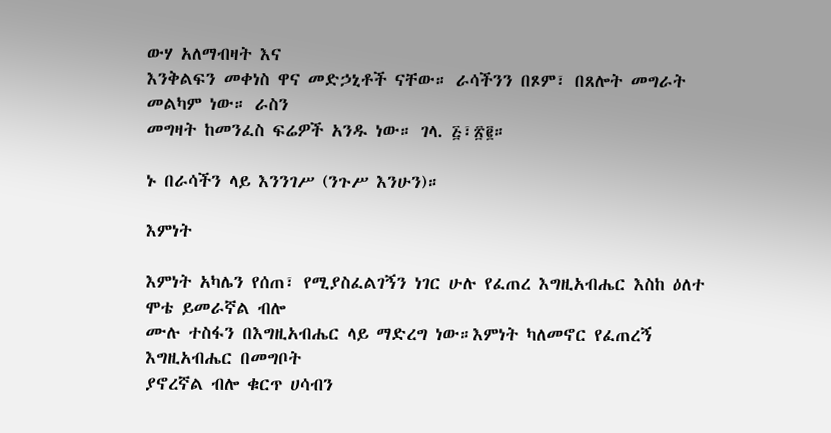ውሃ አለማብዛት እና
እንቅልፍን መቀነስ ዋና መድኃኒቶች ናቸው። ራሳችንን በጾም፣ በጸሎት መግራት መልካም ነው። ራስን
መግዛት ከመንፈስ ፍሬዎች አንዱ ነው። ገላ. ፭፣፳፪።

ኑ በራሳችን ላይ እንንገሥ (ንጉሥ እንሁን)።

እምነት

እምነት አካሌን የሰጠ፣ የሚያስፈልገኝን ነገር ሁሉ የፈጠረ እግዚአብሔር እስከ ዕለተ ሞቴ ይመራኛል ብሎ
ሙሉ ተስፋን በእግዚአብሔር ላይ ማድረግ ነው።እምነት ካለመኖር የፈጠረኝ እግዚአብሔር በመግቦት
ያኖረኛል ብሎ ቁርጥ ሀሳብን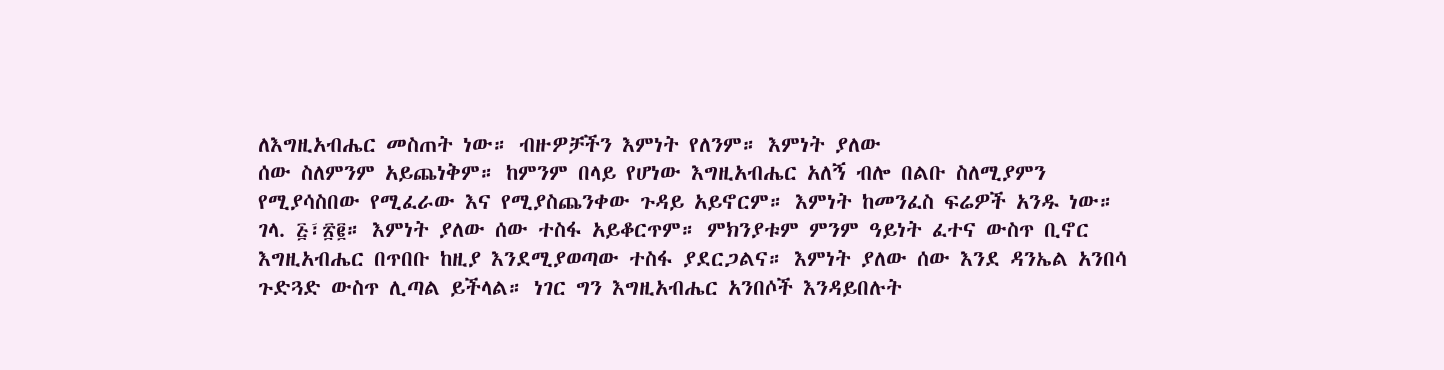ለእግዚአብሔር መስጠት ነው። ብዙዎቻችን እምነት የለንም። እምነት ያለው
ሰው ስለምንም አይጨነቅም። ከምንም በላይ የሆነው እግዚአብሔር አለኝ ብሎ በልቡ ስለሚያምን
የሚያሳስበው የሚፈራው እና የሚያስጨንቀው ጉዳይ አይኖርም። እምነት ከመንፈስ ፍሬዎች አንዱ ነው።
ገላ. ፭፣፳፪። እምነት ያለው ሰው ተስፋ አይቆርጥም። ምክንያቱም ምንም ዓይነት ፈተና ውስጥ ቢኖር
እግዚአብሔር በጥበቡ ከዚያ እንደሚያወጣው ተስፋ ያደርጋልና። እምነት ያለው ሰው እንደ ዳንኤል አንበሳ
ጉድጓድ ውስጥ ሊጣል ይችላል። ነገር ግን እግዚአብሔር አንበሶች እንዳይበሉት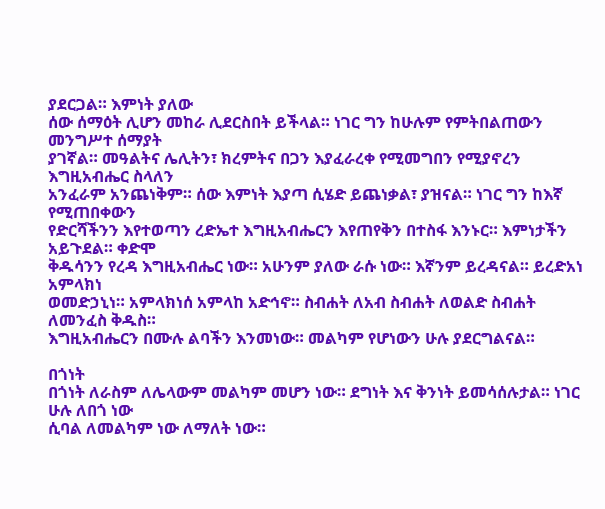ያደርጋል። እምነት ያለው
ሰው ሰማዕት ሊሆን መከራ ሊደርስበት ይችላል። ነገር ግን ከሁሉም የምትበልጠውን መንግሥተ ሰማያት
ያገኛል። መዓልትና ሌሊትን፣ ክረምትና በጋን እያፈራረቀ የሚመግበን የሚያኖረን እግዚአብሔር ስላለን
አንፈራም አንጨነቅም። ሰው እምነት እያጣ ሲሄድ ይጨነቃል፣ ያዝናል። ነገር ግን ከእኛ የሚጠበቀውን
የድርሻችንን እየተወጣን ረድኤተ እግዚአብሔርን እየጠየቅን በተስፋ እንኑር። እምነታችን አይጉደል። ቀድሞ
ቅዱሳንን የረዳ እግዚአብሔር ነው። አሁንም ያለው ራሱ ነው። እኛንም ይረዳናል። ይረድአነ አምላክነ
ወመድኃኒነ። አምላክነሰ አምላከ አድኅኖ። ስብሐት ለአብ ስብሐት ለወልድ ስብሐት ለመንፈስ ቅዱስ።
እግዚአብሔርን በሙሉ ልባችን እንመነው። መልካም የሆነውን ሁሉ ያደርግልናል።

በጎነት
በጎነት ለራስም ለሌላውም መልካም መሆን ነው። ደግነት እና ቅንነት ይመሳሰሉታል። ነገር ሁሉ ለበጎ ነው
ሲባል ለመልካም ነው ለማለት ነው።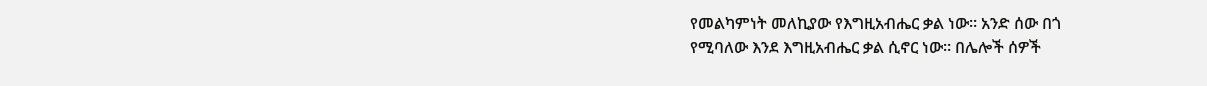የመልካምነት መለኪያው የእግዚአብሔር ቃል ነው። አንድ ሰው በጎ
የሚባለው እንደ እግዚአብሔር ቃል ሲኖር ነው። በሌሎች ሰዎች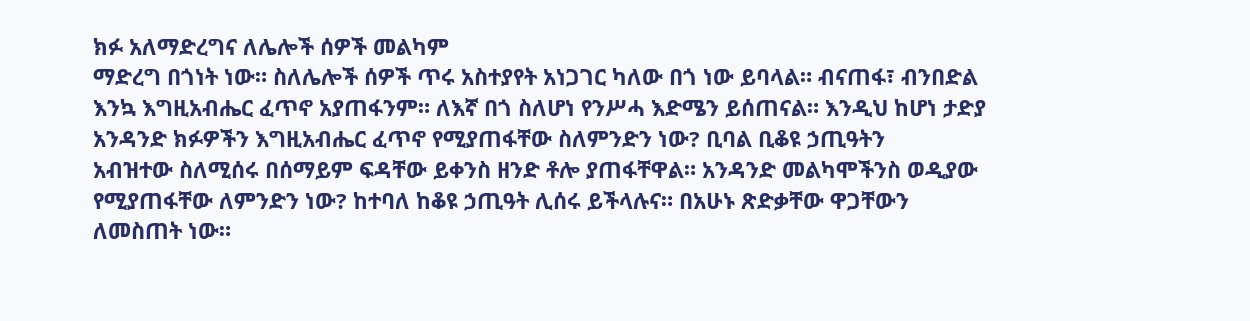ክፉ አለማድረግና ለሌሎች ሰዎች መልካም
ማድረግ በጎነት ነው። ስለሌሎች ሰዎች ጥሩ አስተያየት አነጋገር ካለው በጎ ነው ይባላል። ብናጠፋ፣ ብንበድል
እንኳ እግዚአብሔር ፈጥኖ አያጠፋንም። ለእኛ በጎ ስለሆነ የንሥሓ እድሜን ይሰጠናል። እንዲህ ከሆነ ታድያ
አንዳንድ ክፉዎችን እግዚአብሔር ፈጥኖ የሚያጠፋቸው ስለምንድን ነው? ቢባል ቢቆዩ ኃጢዓትን
አብዝተው ስለሚሰሩ በሰማይም ፍዳቸው ይቀንስ ዘንድ ቶሎ ያጠፋቸዋል። አንዳንድ መልካሞችንስ ወዲያው
የሚያጠፋቸው ለምንድን ነው? ከተባለ ከቆዩ ኃጢዓት ሊሰሩ ይችላሉና። በአሁኑ ጽድቃቸው ዋጋቸውን
ለመስጠት ነው።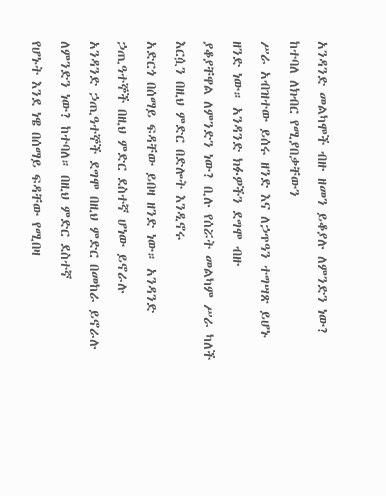አንዳንድ መልካሞች ብዙ ዘመን ይቆያሉ ለምንድን ነው? ከተባለ ለክብር የሚያበቃቸውን
ሥራ አብዝተው ይሰሩ ዘንድ እና ለኃጥዓን ተግሣጽ ይሆኑ ዘንድ ነው። አንዳንድ ክፉዎችን ደግሞ ብዙ
ያቆያቸዋል ለምንድን ነው? ቢሉ የሰሯት መልካም ሥራ ካለች እርሷን በዚህ ምድር በድሎት እንዲኖሩ
አድርጎ በሰማይ ፍዳቸው ይበዛ ዘንድ ነው። አንዳንድ ኃጢዓተኞች በዚህ ምድር ደስተኛ ሆነው ይኖራሉ
አንዳንድ ኃጢዓተኞች ደግሞ በዚህ ምድር በመከራ ይኖራሉ ለምንድን ነው? ከተባለ። በዚህ ምድር ደስተኛ
የሆኑት እንደ ነዌ በሰማይ ፍዳቸው የሚበዛ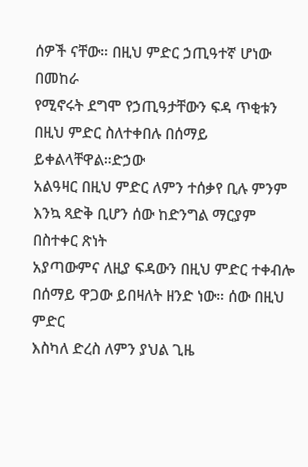ሰዎች ናቸው። በዚህ ምድር ኃጢዓተኛ ሆነው በመከራ
የሚኖሩት ደግሞ የኃጢዓታቸውን ፍዳ ጥቂቱን በዚህ ምድር ስለተቀበሉ በሰማይ ይቀልላቸዋል።ድኃው
አልዓዛር በዚህ ምድር ለምን ተሰቃየ ቢሉ ምንም እንኳ ጻድቅ ቢሆን ሰው ከድንግል ማርያም በስተቀር ጽነት
አያጣውምና ለዚያ ፍዳውን በዚህ ምድር ተቀብሎ በሰማይ ዋጋው ይበዛለት ዘንድ ነው። ሰው በዚህ ምድር
እስካለ ድረስ ለምን ያህል ጊዜ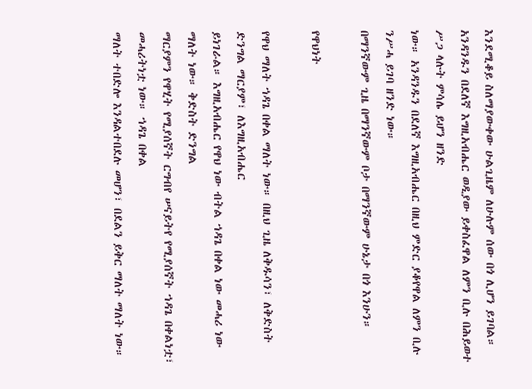እንደሚቆይ ስለማያውቀው ሁልጊዜም ለሁሉም ሰው በጎ ሊሆን ይገባል።
አንዳንዱን በደለኛ እግዚአብሔር ወዲያው ይቀስፈዋል ለምን ቢሉ በሕይወተ ሥጋ ላሉት ምሳሌ ይሆን ዘንድ
ነው። አንዳንዱን በደለኛ እግዚአብሔር በዚህ ምድር ያቆየዋል ለምን ቢሉ ንሥሓ ይገባ ዘንድ ነው።
በማንኛውም ጊዜ በማንኛውም ቦታ በማንኛውም ሁኔታ በጎ እንሁን።

የዋህነት

የዋህ ማለት ኀዳጌ በቀል ማለት ነው። በዚህ ጊዜ ለቅዱሳን፣ ለቅድስት ድንግል ማርያም፣ ለእግዚአብሔር
ይነገራል። እግዚአብሔር የዋህ ነው ብትል ኀዳጌ በቀል ነው መሓሪ ነው ማለት ነው። ቅድስት ድንግል
ማርያምን የዋሂት የሚያሰኛት ርግብየ ሠናይትየ የሚያሰኛት ኀዳጌ በቀልነቷ፣ መሓሪትነቷ ነው። ኀዳጌ በቀል
ማለት ተበድሎ እንዳልተበደሉ መሆን፣ በደልን ይቅር ማለት ማለት ነው።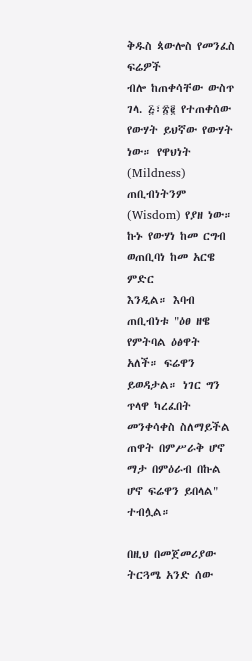ቅዱስ ጳውሎስ የመንፈስ ፍሬዎች
ብሎ ከጠቀሳቸው ውስጥ ገላ. ፭፣፳፪ የተጠቀሰው የውሃት ይህኛው የውሃት ነው። የዋህነት
(Mildness) ጠቢብነትንም (Wisdom) የያዘ ነው። ኩኑ የውሃነ ከመ ርግብ ወጠቢባነ ከመ አርዌ ምድር
እንዲል። እባብ ጠቢብነቱ "ዕፀ ዘዌ የምትባል ዕፅዋት አለች። ፍሬዋን ይወዳታል። ነገር ግን ጥላዋ ካረፈበት
መንቀሳቀስ ስለማይችል ጠዋት በምሥራቅ ሆኖ ማታ በምዕራብ በኩል ሆኖ ፍሬዋን ይበላል" ተብሏል።

በዚህ በመጀመሪያው ትርጓሜ አንድ ሰው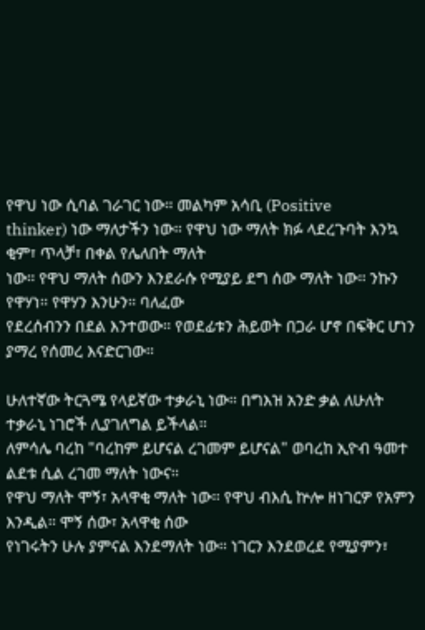የዋህ ነው ሲባል ገራገር ነው። መልካም አሳቢ (Positive
thinker) ነው ማለታችን ነው። የዋህ ነው ማለት ክፉ ላደረጉባት እንኳ ቂም፣ ጥላቻ፣ በቀል የሌለበት ማለት
ነው። የዋህ ማለት ሰውን እንደራሱ የሚያይ ደግ ሰው ማለት ነው። ንኩን የዋሃነ። የዋሃን እንሁን። ባለፈው
የደረሰብንን በደል እንተወው። የወደፊቱን ሕይወት በጋራ ሆኖ በፍቅር ሆነን ያማረ የሰመረ እናድርገው።

ሁለተኛው ትርጓሜ የላይኛው ተቃራኒ ነው። በግእዝ አንድ ቃል ለሁለት ተቃራኒ ነገሮች ሊያገለግል ይችላል።
ለምሳሌ ባረከ "ባረከም ይሆናል ረገመም ይሆናል" ወባረከ ኢዮብ ዓመተ ልደቱ ሲል ረገመ ማለት ነውና።
የዋህ ማለት ሞኝ፣ አላዋቂ ማለት ነው። የዋህ ብእሲ ኵሎ ዘነገርዎ የአምን እንዲል። ሞኝ ሰው፣ አላዋቂ ሰው
የነገሩትን ሁሉ ያምናል እንደማለት ነው። ነገርን እንደወረደ የሚያምን፣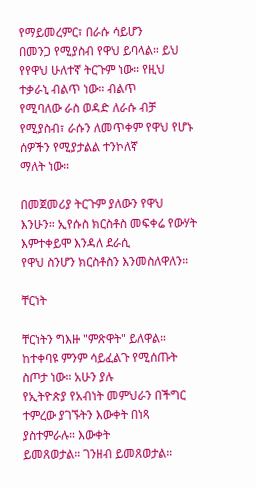የማይመረምር፣ በራሱ ሳይሆን
በመንጋ የሚያስብ የዋህ ይባላል። ይህ የየዋህ ሁለተኛ ትርጉም ነው። የዚህ ተቃራኒ ብልጥ ነው። ብልጥ
የሚባለው ራስ ወዳድ ለራሱ ብቻ የሚያስብ፣ ራሱን ለመጥቀም የዋህ የሆኑ ሰዎችን የሚያታልል ተንኮለኛ
ማለት ነው።

በመጀመሪያ ትርጉም ያለውን የዋህ እንሁን። ኢየሱስ ክርስቶስ መፍቀሬ የውሃት እምተቀይሞ እንዳለ ደራሲ
የዋህ ስንሆን ክርስቶስን እንመስለዋለን።

ቸርነት

ቸርነትን ግእዙ "ምጽዋት" ይለዋል። ከተቀባዩ ምንም ሳይፈልጉ የሚሰጡት ስጦታ ነው። አሁን ያሉ
የኢትዮጵያ የአብነት መምህራን በችግር ተምረው ያገኙትን እውቀት በነጻ ያስተምራሉ። እውቀት
ይመጸወታል። ገንዘብ ይመጸወታል።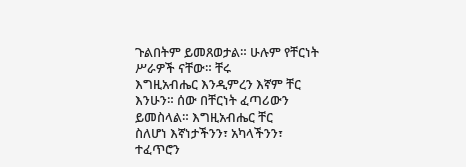ጉልበትም ይመጸወታል። ሁሉም የቸርነት ሥራዎች ናቸው። ቸሩ
እግዚአብሔር እንዲምረን እኛም ቸር እንሁን። ሰው በቸርነት ፈጣሪውን ይመስላል። እግዚአብሔር ቸር
ስለሆነ እኛነታችንን፣ አካላችንን፣ ተፈጥሮን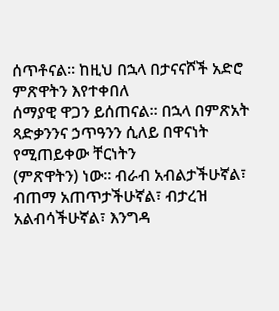ሰጥቶናል። ከዚህ በኋላ በታናናሾች አድሮ ምጽዋትን እየተቀበለ
ሰማያዊ ዋጋን ይሰጠናል። በኋላ በምጽአት ጻድቃንንና ኃጥዓንን ሲለይ በዋናነት የሚጠይቀው ቸርነትን
(ምጽዋትን) ነው። ብራብ አብልታችሁኛል፣ ብጠማ አጠጥታችሁኛል፣ ብታረዝ አልብሳችሁኛል፣ እንግዳ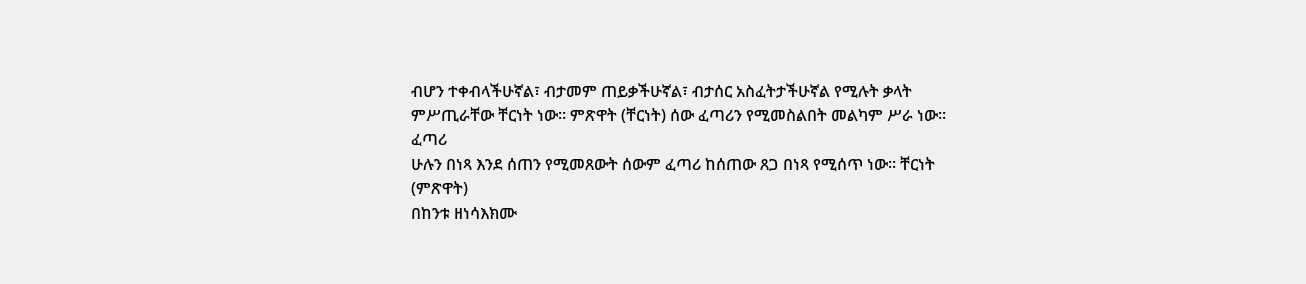ብሆን ተቀብላችሁኛል፣ ብታመም ጠይቃችሁኛል፣ ብታሰር አስፈትታችሁኛል የሚሉት ቃላት
ምሥጢራቸው ቸርነት ነው። ምጽዋት (ቸርነት) ሰው ፈጣሪን የሚመስልበት መልካም ሥራ ነው። ፈጣሪ
ሁሉን በነጻ እንደ ሰጠን የሚመጸውት ሰውም ፈጣሪ ከሰጠው ጸጋ በነጻ የሚሰጥ ነው። ቸርነት (ምጽዋት)
በከንቱ ዘነሳእክሙ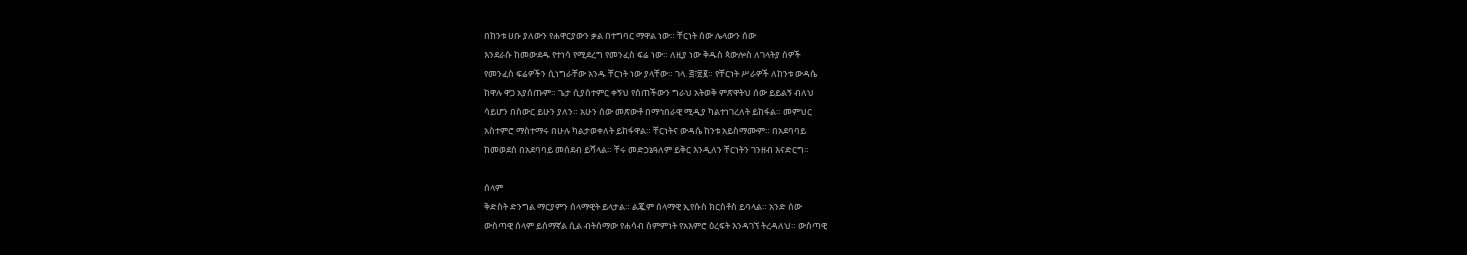በከንቱ ሀቡ ያለውን የሐዋርያውን ቃል በተግባር ማዋል ነው። ቸርነት ሰው ሌላውን ሰው
እንደራሱ ከመውደዱ የተነሳ የሚደረግ የመንፈስ ፍሬ ነው። ለዚያ ነው ቅዱስ ጳውሎስ ለገላትያ ሰዎች
የመንፈስ ፍሬዎችን ሲነግራቸው አንዱ ቸርነት ነው ያላቸው። ገላ. ፭፣፳፪። የቸርነት ሥራዎች ለከንቱ ውዳሴ
ከዋሉ ዋጋ አያሰጡም። ጌታ ሲያስተምር ቀኝህ የሰጠችውን ግራህ አትወቅ ምጽዋትህ ሰው ይይልኝ ብለህ
ሳይሆን በስውር ይሁን ያለን። አሁን ሰው መጽውቶ በማኅበራዊ ሚዲያ ካልተነገረለት ይከፋል። መምህር
አስተምሮ ማስተማሩ በሁሉ ካልታወቀለት ይከፋዋል። ቸርነትና ውዳሴ ከንቱ አይስማሙም። በአደባባይ
ከመወደስ በአደባባይ መሰደብ ይሻላል። ቸሩ መድኃኔዓለም ይቅር እንዲለን ቸርነትን ገንዘብ እናድርግ።

ሰላም
ቅድስት ድንግል ማርያምን ሰላማዊት ይላታል። ልጇም ሰላማዊ ኢየሱስ ክርስቶስ ይባላል። አንድ ሰው
ውስጣዊ ሰላም ይሰማኛል ሲል ብትሰማው የሐሳብ ስምምነት የአእምሮ ዕረፍት እንዳገኘ ትረዳለህ። ውስጣዊ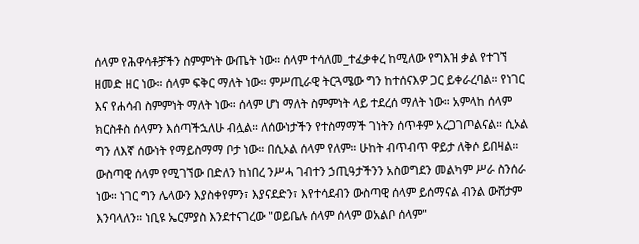ሰላም የሕዋሳቶቻችን ስምምነት ውጤት ነው። ሰላም ተሳለመ_ተፈቃቀረ ከሚለው የግእዝ ቃል የተገኘ
ዘመድ ዘር ነው። ሰላም ፍቅር ማለት ነው። ምሥጢራዊ ትርጓሜው ግን ከተሰናእዎ ጋር ይቀራረባል። የነገር
እና የሐሳብ ስምምነት ማለት ነው። ሰላም ሆነ ማለት ስምምነት ላይ ተደረሰ ማለት ነው። አምላከ ሰላም
ክርስቶስ ሰላምን እሰጣችኋለሁ ብሏል። ለሰውነታችን የተስማማች ገነትን ሰጥቶም አረጋገጦልናል። ሲኦል
ግን ለእኛ ሰውነት የማይስማማ ቦታ ነው። በሲኦል ሰላም የለም። ሁከት ብጥብጥ ዋይታ ለቅሶ ይበዛል።
ውስጣዊ ሰላም የሚገኘው በድለን ከነበረ ንሥሓ ገብተን ኃጢዓታችንን አስወግደን መልካም ሥራ ስንሰራ
ነው። ነገር ግን ሌላውን እያስቀየምን፣ እያናደድን፣ እየተሳደብን ውስጣዊ ሰላም ይሰማናል ብንል ውሸታም
እንባላለን። ነቢዩ ኤርምያስ እንደተናገረው "ወይቤሉ ሰላም ሰላም ወአልቦ ሰላም"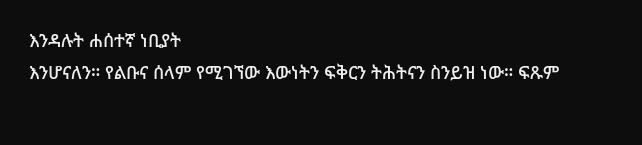እንዳሉት ሐሰተኛ ነቢያት
እንሆናለን። የልቡና ሰላም የሚገኘው እውነትን ፍቅርን ትሕትናን ስንይዝ ነው። ፍጹም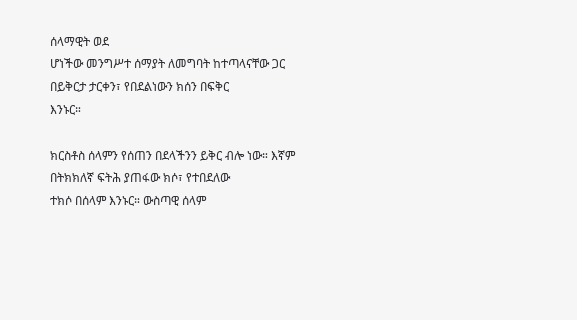ሰላማዊት ወደ
ሆነችው መንግሥተ ሰማያት ለመግባት ከተጣላናቸው ጋር በይቅርታ ታርቀን፣ የበደልነውን ክሰን በፍቅር
እንኑር።

ክርስቶስ ሰላምን የሰጠን በደላችንን ይቅር ብሎ ነው። እኛም በትክክለኛ ፍትሕ ያጠፋው ክሶ፣ የተበደለው
ተክሶ በሰላም እንኑር። ውስጣዊ ሰላም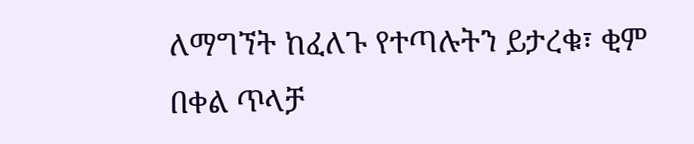ለማግኘት ከፈለጉ የተጣሉትን ይታረቁ፣ ቂም በቀል ጥላቻ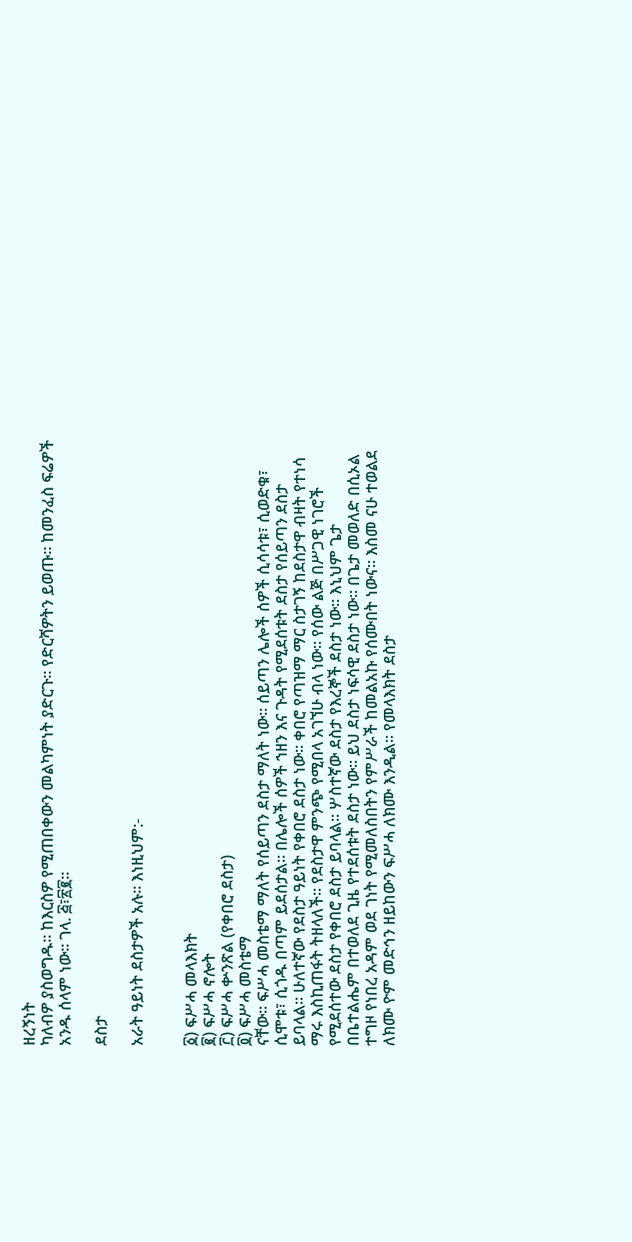ዘረኝነት
ካለብዎ ያስወግዱ። ከእርስዎ የሚጠበቀውን መልካምነት ያድርጉ። የድርሻዎትን ይወጡ። ከመንፈስ ፍሬዎች
አንዱ ሰላም ነው። ገላ. ፭፣፳፪።

ደስታ

አራት ዓይነት ደስታዎች አሉ። እነዚህም:-


፩) ፍሥሓ መላእክት
፪) ፍሥሓ ኖሎት
፫) ፍሥሓ ቍንጽል (የቀበሮ ደስታ)
፬) ፍሥሓ መስቴማ
ናቸው። ፍሥሓ መስቴማ ማለት የሰይጣን ደስታ ማለት ነው። ሰይጣን ሌሎች ሰዎች ሲሳሳቱ፣ ሲወድቁ፣
ሲሞቱ፣ ሲጎዱ በጣም ይደሰታል። በሌሎች ሰዎች ኀዘን እና ጉዳት የሚደሰቱት ደስታ የሰይጣን ደስታ
ይባላል። ሁለተኛው የደስታ ዓይነት የቀበሮ ደስታ ነው። ቀበሮ የጣዝማ ማር ስታገኝ ከደስታዋ ብዛት የተነሳ
ማሩ እስኪጠፋት ትዘላለች። የደስታዋ ምንጭ የሚበላ አገኘሁ ብላ ነው። የሰው ልጅ በሥጋዊ ነገሮች
የሚደሰተው ደስታ የቀበሮ ደስታ ይባላል። ሦስተኛው ደስታ የእረኞች ደስታ ነው። እኒህም ጌታ
በቤተልሔም በተወለደ ጊዜ የተደሰቱት ደስታ ነው። ይህ ደስታ ነፍሳዊ ደስታ ነው። በጌታ መወለድ በሲኦል
ተግዞ የነበረ አዳም ወደ ገነት የሚመለስበትን የምሥራች ከመልአኩ የሰሙበት ነውና። እስመ ናሁ ተወልደ
ለክሙ ዮም መድኅን ዘይከውን ፍሥሓ ለክሙ እንዲል። የመላእክት ደስታ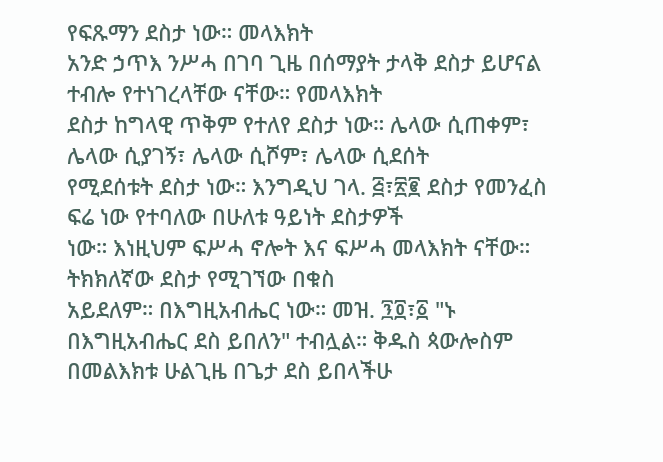የፍጹማን ደስታ ነው። መላእክት
አንድ ኃጥእ ንሥሓ በገባ ጊዜ በሰማያት ታላቅ ደስታ ይሆናል ተብሎ የተነገረላቸው ናቸው። የመላእክት
ደስታ ከግላዊ ጥቅም የተለየ ደስታ ነው። ሌላው ሲጠቀም፣ ሌላው ሲያገኝ፣ ሌላው ሲሾም፣ ሌላው ሲደሰት
የሚደሰቱት ደስታ ነው። እንግዲህ ገላ. ፭፣፳፪ ደስታ የመንፈስ ፍሬ ነው የተባለው በሁለቱ ዓይነት ደስታዎች
ነው። እነዚህም ፍሥሓ ኖሎት እና ፍሥሓ መላእክት ናቸው። ትክክለኛው ደስታ የሚገኘው በቁስ
አይደለም። በእግዚአብሔር ነው። መዝ. ፺፬፣፩ "ኑ በእግዚአብሔር ደስ ይበለን" ተብሏል። ቅዱስ ጳውሎስም
በመልእክቱ ሁልጊዜ በጌታ ደስ ይበላችሁ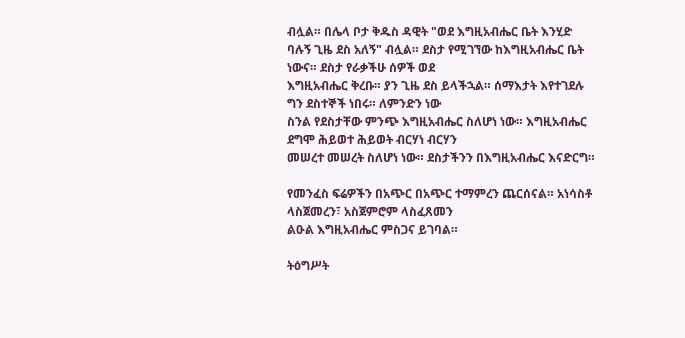ብሏል። በሌላ ቦታ ቅዱስ ዳዊት "ወደ እግዚአብሔር ቤት እንሂድ
ባሉኝ ጊዜ ደስ አለኝ" ብሏል። ደስታ የሚገኘው ከእግዚአብሔር ቤት ነውና። ደስታ የራቃችሁ ሰዎች ወደ
እግዚአብሔር ቅረቡ። ያን ጊዜ ደስ ይላችኋል። ሰማእታት እየተገደሉ ግን ደስተኞች ነበሩ። ለምንድን ነው
ስንል የደስታቸው ምንጭ እግዚአብሔር ስለሆነ ነው። እግዚአብሔር ደግሞ ሕይወተ ሕይወት ብርሃነ ብርሃን
መሠረተ መሠረት ስለሆነ ነው። ደስታችንን በእግዚአብሔር እናድርግ።

የመንፈስ ፍሬዎችን በአጭር በአጭር ተማምረን ጨርሰናል። አነሳስቶ ላስጀመረን፣ አስጀምሮም ላስፈጸመን
ልዑል እግዚአብሔር ምስጋና ይገባል።

ትዕግሥት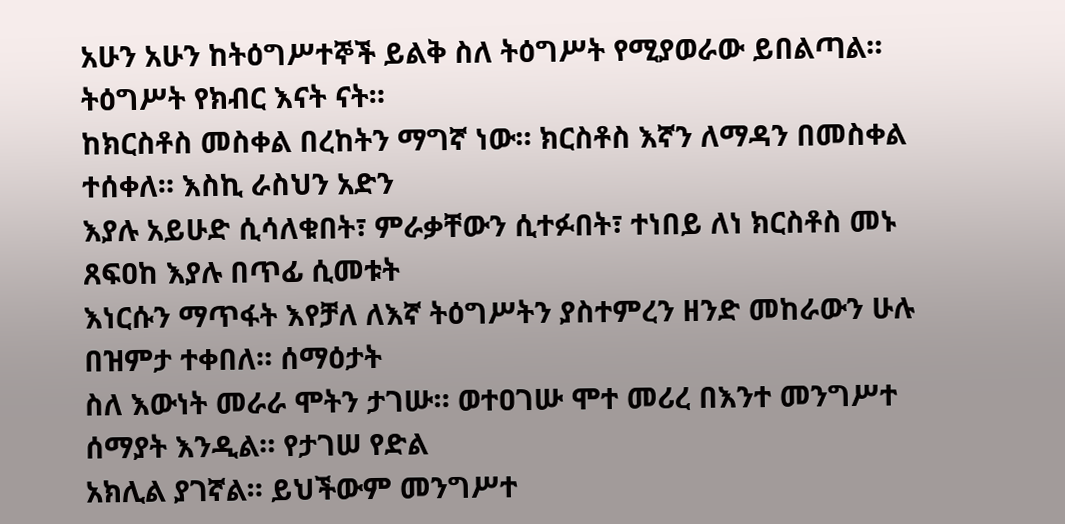አሁን አሁን ከትዕግሥተኞች ይልቅ ስለ ትዕግሥት የሚያወራው ይበልጣል። ትዕግሥት የክብር እናት ናት።
ከክርስቶስ መስቀል በረከትን ማግኛ ነው። ክርስቶስ እኛን ለማዳን በመስቀል ተሰቀለ። እስኪ ራስህን አድን
እያሉ አይሁድ ሲሳለቁበት፣ ምራቃቸውን ሲተፉበት፣ ተነበይ ለነ ክርስቶስ መኑ ጸፍዐከ እያሉ በጥፊ ሲመቱት
እነርሱን ማጥፋት እየቻለ ለእኛ ትዕግሥትን ያስተምረን ዘንድ መከራውን ሁሉ በዝምታ ተቀበለ። ሰማዕታት
ስለ እውነት መራራ ሞትን ታገሡ። ወተዐገሡ ሞተ መሪረ በእንተ መንግሥተ ሰማያት እንዲል። የታገሠ የድል
አክሊል ያገኛል። ይህችውም መንግሥተ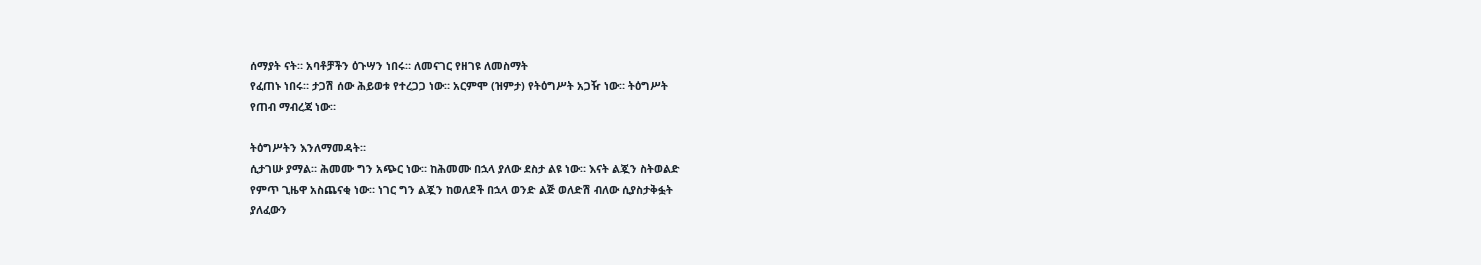ሰማያት ናት። አባቶቻችን ዕጉሣን ነበሩ። ለመናገር የዘገዩ ለመስማት
የፈጠኑ ነበሩ። ታጋሽ ሰው ሕይወቱ የተረጋጋ ነው። አርምሞ (ዝምታ) የትዕግሥት አጋዥ ነው። ትዕግሥት
የጠብ ማብረጃ ነው።

ትዕግሥትን እንለማመዳት።
ሲታገሡ ያማል። ሕመሙ ግን አጭር ነው። ከሕመሙ በኋላ ያለው ደስታ ልዩ ነው። እናት ልጇን ስትወልድ
የምጥ ጊዜዋ አስጨናቂ ነው። ነገር ግን ልጇን ከወለደች በኋላ ወንድ ልጅ ወለድሽ ብለው ሲያስታቅፏት
ያለፈውን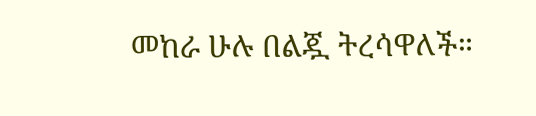መከራ ሁሉ በልጇ ትረሳዋለች።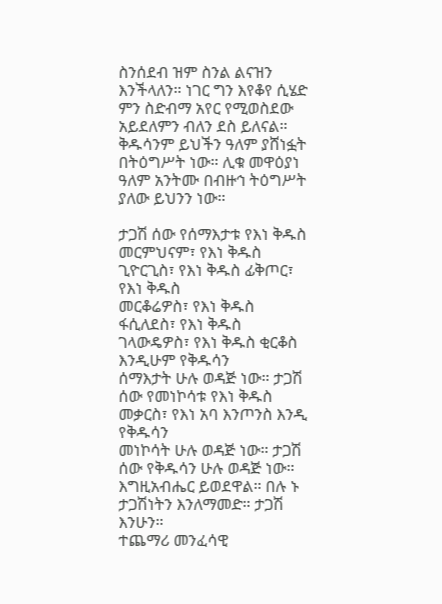ስንሰደብ ዝም ስንል ልናዝን እንችላለን። ነገር ግን እየቆየ ሲሄድ
ምን ስድብማ አየር የሚወስደው አይደለምን ብለን ደስ ይለናል። ቅዱሳንም ይህችን ዓለም ያሸነፏት
በትዕግሥት ነው። ሊቁ መዋዕያነ ዓለም አንትሙ በብዙኅ ትዕግሥት ያለው ይህንን ነው።

ታጋሽ ሰው የሰማእታቱ የእነ ቅዱስ መርምህናም፣ የእነ ቅዱስ ጊዮርጊስ፣ የእነ ቅዱስ ፊቅጦር፣ የእነ ቅዱስ
መርቆሬዎስ፣ የእነ ቅዱስ ፋሲለደስ፣ የእነ ቅዱስ ገላውዴዎስ፣ የእነ ቅዱስ ቂርቆስ እንዲሁም የቅዱሳን
ሰማእታት ሁሉ ወዳጅ ነው። ታጋሽ ሰው የመነኮሳቱ የእነ ቅዱስ መቃርስ፣ የእነ አባ እንጦንስ እንዲ የቅዱሳን
መነኮሳት ሁሉ ወዳጅ ነው። ታጋሽ ሰው የቅዱሳን ሁሉ ወዳጅ ነው። እግዚአብሔር ይወደዋል። በሉ ኑ
ታጋሽነትን እንለማመድ። ታጋሽ እንሁን።
ተጨማሪ መንፈሳዊ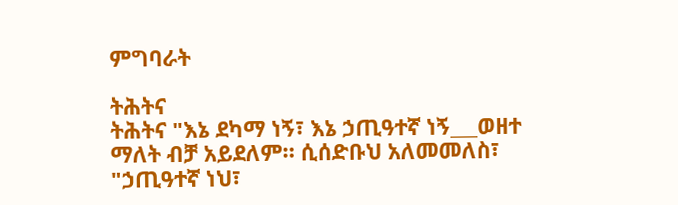ምግባራት

ትሕትና
ትሕትና "እኔ ደካማ ነኝ፣ እኔ ኃጢዓተኛ ነኝ___ወዘተ ማለት ብቻ አይደለም። ሲሰድቡህ አለመመለስ፣
"ኃጢዓተኛ ነህ፣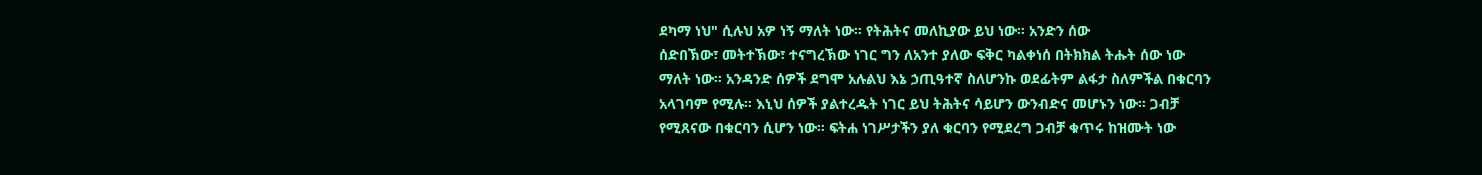ደካማ ነህ" ሲሉህ አዎ ነኝ ማለት ነው። የትሕትና መለኪያው ይህ ነው። አንድን ሰው
ሰድበኽው፣ መትተኽው፣ ተናግረኽው ነገር ግን ለአንተ ያለው ፍቅር ካልቀነሰ በትክክል ትሑት ሰው ነው
ማለት ነው። አንዳንድ ሰዎች ደግሞ አሉልህ እኔ ኃጢዓተኛ ስለሆንኩ ወደፊትም ልፋታ ስለምችል በቁርባን
አላገባም የሚሉ። እኒህ ሰዎች ያልተረዱት ነገር ይህ ትሕትና ሳይሆን ውንብድና መሆኑን ነው። ጋብቻ
የሚጸናው በቁርባን ሲሆን ነው። ፍትሐ ነገሥታችን ያለ ቁርባን የሚደረግ ጋብቻ ቁጥሩ ከዝሙት ነው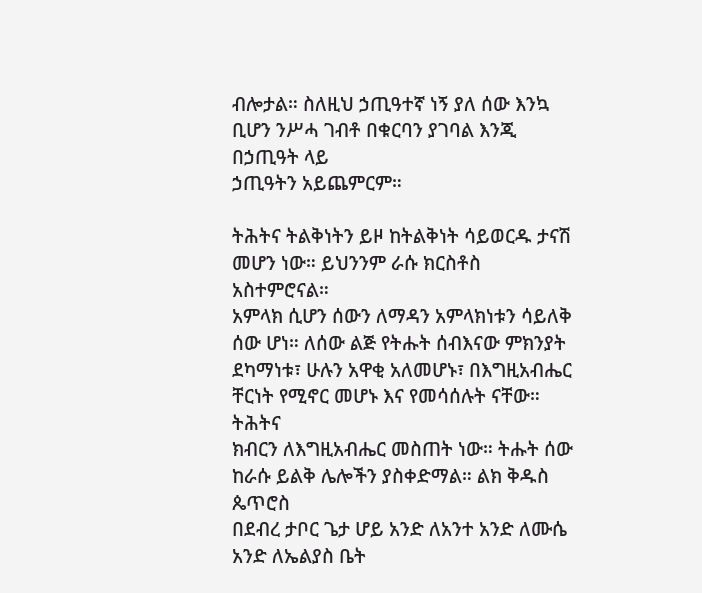ብሎታል። ስለዚህ ኃጢዓተኛ ነኝ ያለ ሰው እንኳ ቢሆን ንሥሓ ገብቶ በቁርባን ያገባል እንጂ በኃጢዓት ላይ
ኃጢዓትን አይጨምርም።

ትሕትና ትልቅነትን ይዞ ከትልቅነት ሳይወርዱ ታናሽ መሆን ነው። ይህንንም ራሱ ክርስቶስ አስተምሮናል።
አምላክ ሲሆን ሰውን ለማዳን አምላክነቱን ሳይለቅ ሰው ሆነ። ለሰው ልጅ የትሑት ሰብእናው ምክንያት
ደካማነቱ፣ ሁሉን አዋቂ አለመሆኑ፣ በእግዚአብሔር ቸርነት የሚኖር መሆኑ እና የመሳሰሉት ናቸው። ትሕትና
ክብርን ለእግዚአብሔር መስጠት ነው። ትሑት ሰው ከራሱ ይልቅ ሌሎችን ያስቀድማል። ልክ ቅዱስ ጴጥሮስ
በደብረ ታቦር ጌታ ሆይ አንድ ለአንተ አንድ ለሙሴ አንድ ለኤልያስ ቤት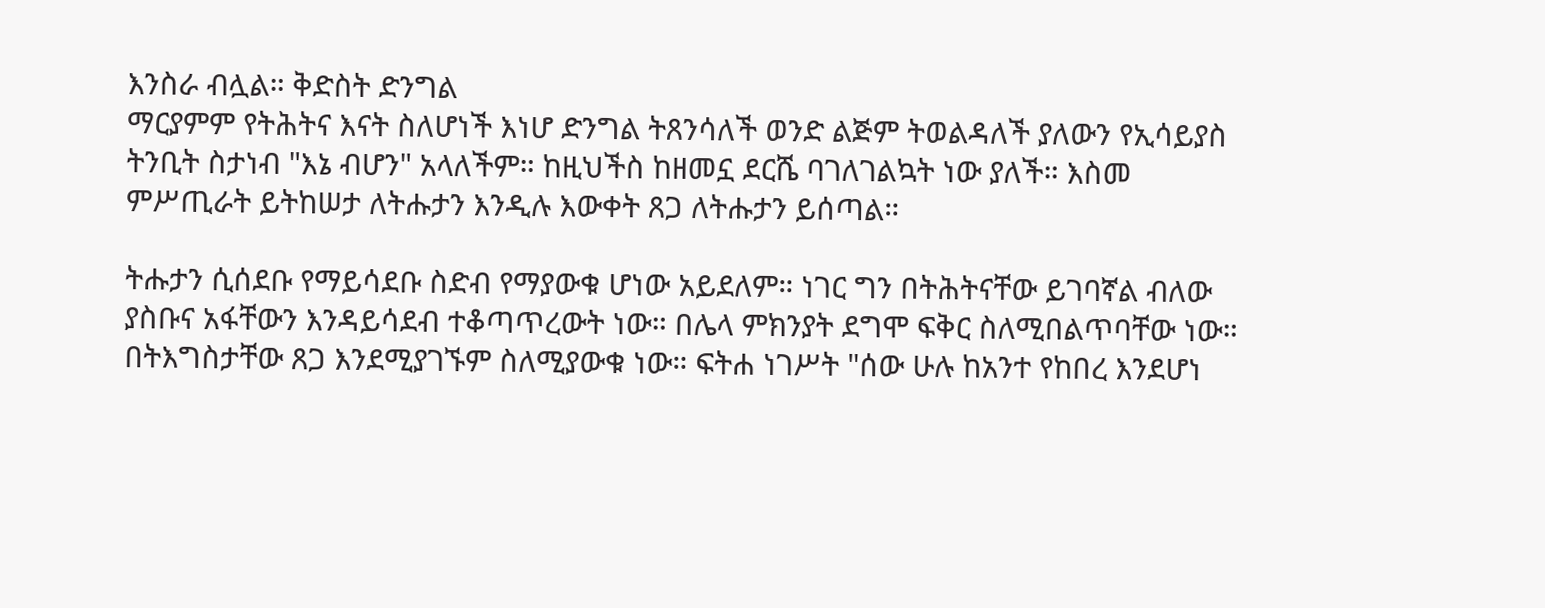እንስራ ብሏል። ቅድስት ድንግል
ማርያምም የትሕትና እናት ስለሆነች እነሆ ድንግል ትጸንሳለች ወንድ ልጅም ትወልዳለች ያለውን የኢሳይያስ
ትንቢት ስታነብ "እኔ ብሆን" አላለችም። ከዚህችስ ከዘመኗ ደርሼ ባገለገልኳት ነው ያለች። እስመ
ምሥጢራት ይትከሠታ ለትሑታን እንዲሉ እውቀት ጸጋ ለትሑታን ይሰጣል።

ትሑታን ሲሰደቡ የማይሳደቡ ስድብ የማያውቁ ሆነው አይደለም። ነገር ግን በትሕትናቸው ይገባኛል ብለው
ያስቡና አፋቸውን እንዳይሳደብ ተቆጣጥረውት ነው። በሌላ ምክንያት ደግሞ ፍቅር ስለሚበልጥባቸው ነው።
በትእግስታቸው ጸጋ እንደሚያገኙም ስለሚያውቁ ነው። ፍትሐ ነገሥት "ሰው ሁሉ ከአንተ የከበረ እንደሆነ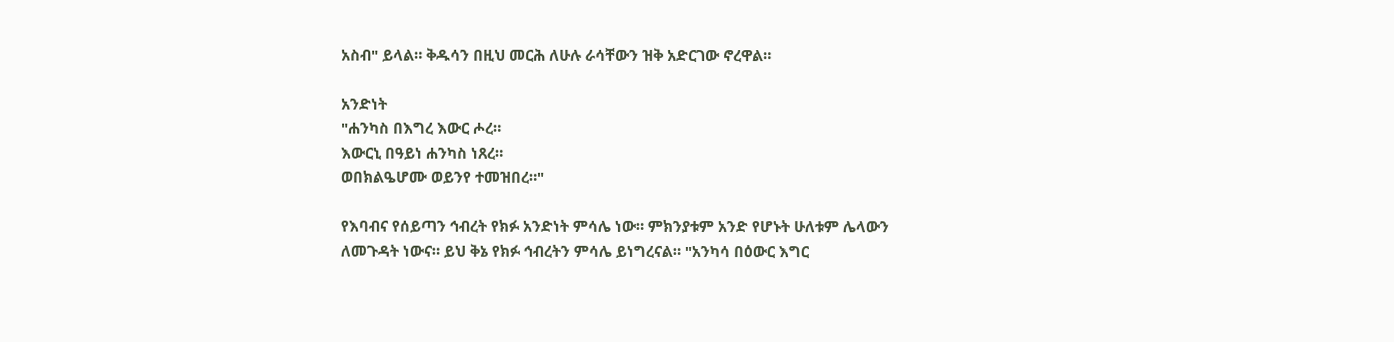አስብ" ይላል። ቅዱሳን በዚህ መርሕ ለሁሉ ራሳቸውን ዝቅ አድርገው ኖረዋል።

አንድነት
"ሐንካስ በእግረ እውር ሖረ።
እውርኒ በዓይነ ሐንካስ ነጸረ።
ወበክልዔሆሙ ወይንየ ተመዝበረ።"

የእባብና የሰይጣን ኅብረት የክፉ አንድነት ምሳሌ ነው። ምክንያቱም አንድ የሆኑት ሁለቱም ሌላውን
ለመጉዳት ነውና። ይህ ቅኔ የክፉ ኅብረትን ምሳሌ ይነግረናል። "አንካሳ በዕውር እግር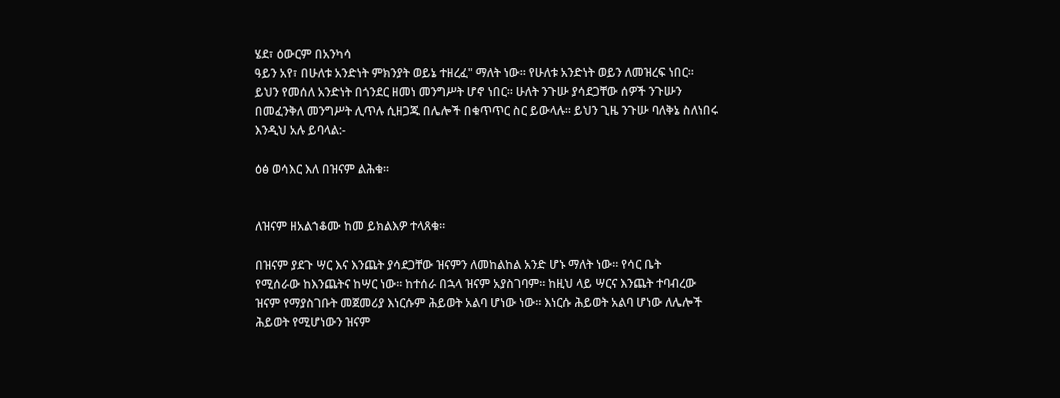ሄደ፣ ዕውርም በአንካሳ
ዓይን አየ፣ በሁለቱ አንድነት ምክንያት ወይኔ ተዘረፈ" ማለት ነው። የሁለቱ አንድነት ወይን ለመዝረፍ ነበር።
ይህን የመሰለ አንድነት በጎንደር ዘመነ መንግሥት ሆኖ ነበር። ሁለት ንጉሡ ያሳደጋቸው ሰዎች ንጉሡን
በመፈንቅለ መንግሥት ሊጥሉ ሲዘጋጁ በሌሎች በቁጥጥር ስር ይውላሉ። ይህን ጊዜ ንጉሡ ባለቅኔ ስለነበሩ
እንዲህ አሉ ይባላል:-

ዕፅ ወሳእር እለ በዝናም ልሕቁ።


ለዝናም ዘአልኀቆሙ ከመ ይክልእዎ ተላጸቁ።

በዝናም ያደጉ ሣር እና እንጨት ያሳደጋቸው ዝናምን ለመከልከል አንድ ሆኑ ማለት ነው። የሳር ቤት
የሚሰራው ከእንጨትና ከሣር ነው። ከተሰራ በኋላ ዝናም አያስገባም። ከዚህ ላይ ሣርና እንጨት ተባብረው
ዝናም የማያስገቡት መጀመሪያ እነርሱም ሕይወት አልባ ሆነው ነው። እነርሱ ሕይወት አልባ ሆነው ለሌሎች
ሕይወት የሚሆነውን ዝናም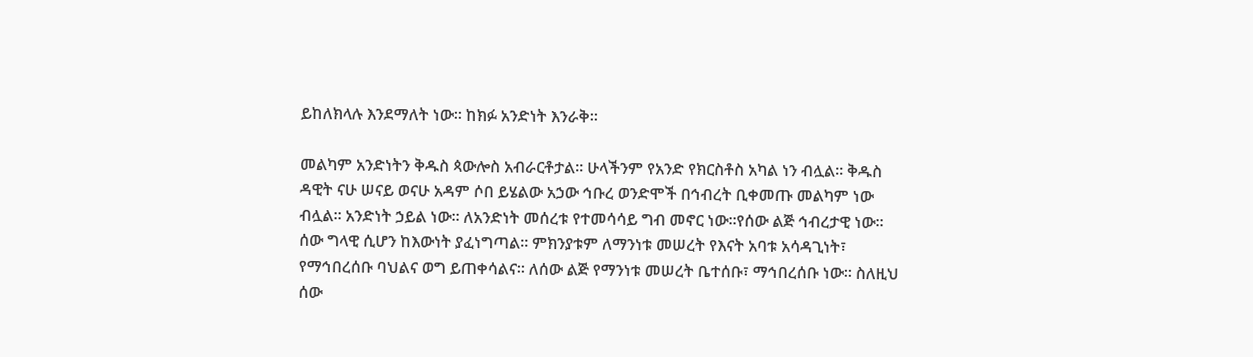ይከለክላሉ እንደማለት ነው። ከክፉ አንድነት እንራቅ።

መልካም አንድነትን ቅዱስ ጳውሎስ አብራርቶታል። ሁላችንም የአንድ የክርስቶስ አካል ነን ብሏል። ቅዱስ
ዳዊት ናሁ ሠናይ ወናሁ አዳም ሶበ ይሄልው አኃው ኅቡረ ወንድሞች በኅብረት ቢቀመጡ መልካም ነው
ብሏል። አንድነት ኃይል ነው። ለአንድነት መሰረቱ የተመሳሳይ ግብ መኖር ነው።የሰው ልጅ ኅብረታዊ ነው።
ሰው ግላዊ ሲሆን ከእውነት ያፈነግጣል። ምክንያቱም ለማንነቱ መሠረት የእናት አባቱ አሳዳጊነት፣
የማኅበረሰቡ ባህልና ወግ ይጠቀሳልና። ለሰው ልጅ የማንነቱ መሠረት ቤተሰቡ፣ ማኅበረሰቡ ነው። ስለዚህ
ሰው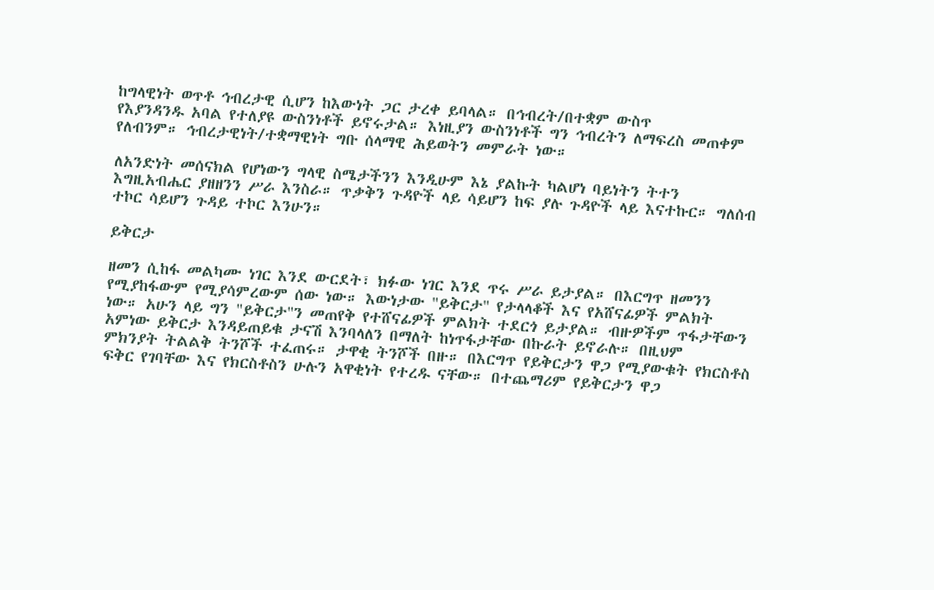ከግላዊነት ወጥቶ ኅብረታዊ ሲሆን ከእውነት ጋር ታረቀ ይባላል። በኅብረት/በተቋም ውስጥ
የእያንዳንዱ አባል የተለያዩ ውስንነቶች ይኖሩታል። እነዚያን ውስንነቶች ግን ኅብረትን ለማፍረስ መጠቀም
የለብንም። ኅብረታዊነት/ተቋማዊነት ግቡ ሰላማዊ ሕይወትን መምራት ነው።

ለአንድነት መሰናክል የሆነውን ግላዊ ስሜታችንን እንዲሁም እኔ ያልኩት ካልሆነ ባይነትን ትተን
እግዚአብሔር ያዘዘንን ሥራ እንስራ። ጥቃቅን ጉዳዮች ላይ ሳይሆን ከፍ ያሉ ጉዳዮች ላይ እናተኩር። ግለሰብ
ተኮር ሳይሆን ጉዳይ ተኮር እንሁን።

ይቅርታ

ዘመን ሲከፋ መልካሙ ነገር እንደ ውርደት፣ ክፉው ነገር እንደ ጥሩ ሥራ ይታያል። በእርግጥ ዘመንን
የሚያከፋውም የሚያሳምረውም ሰው ነው። እውነታው "ይቅርታ" የታላላቆች እና የአሸናፊዎች ምልክት
ነው። አሁን ላይ ግን "ይቅርታ"ን መጠየቅ የተሸናፊዎች ምልክት ተደርጎ ይታያል። ብዙዎችም ጥፋታቸውን
አምነው ይቅርታ እንዳይጠይቁ ታናሽ እንባላለን በማለት ከነጥፋታቸው በኩራት ይኖራሉ። በዚህም
ምክንያት ትልልቅ ትንሾች ተፈጠሩ። ታዋቂ ትንሾች በዙ። በእርግጥ የይቅርታን ዋጋ የሚያውቁት የክርስቶስ
ፍቅር የገባቸው እና የክርስቶስን ሁሉን አዋቂነት የተረዱ ናቸው። በተጨማሪም የይቅርታን ዋጋ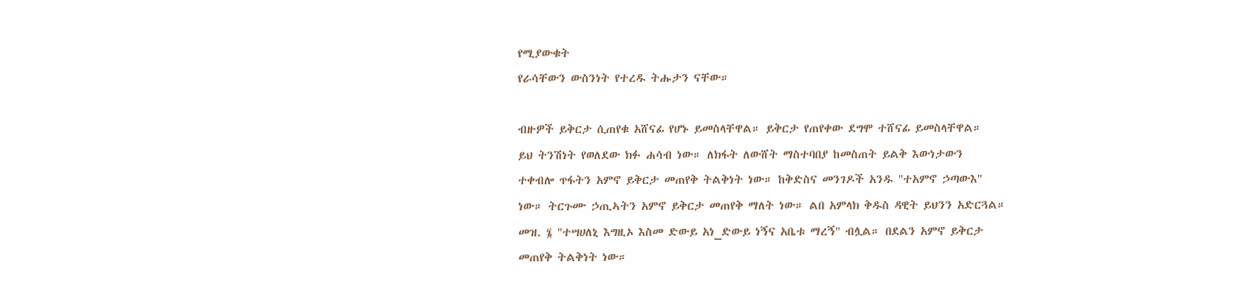የሚያውቁት
የራሳቸውን ውስንነት የተረዱ ትሑታን ናቸው።

ብዙዎች ይቅርታ ሲጠየቁ አሸናፊ የሆኑ ይመስላቸዋል። ይቅርታ የጠየቀው ደግሞ ተሸናፊ ይመስላቸዋል።
ይህ ትንሽነት የወለደው ክፉ ሐሳብ ነው። ለክፋት ለውሸት ማስተባበያ ከመስጠት ይልቅ እውነታውን
ተቀብሎ ጥፋትን አምኖ ይቅርታ መጠየቅ ትልቅነት ነው። ከቅድስና መንገዶች አንዱ "ተአምኖ ኃጣውእ"
ነው። ትርጉሙ ኃጢኣትን አምኖ ይቅርታ መጠየቅ ማለት ነው። ልበ አምላክ ቅዱስ ዳዊት ይህንን አድርጓል።
መዝ. ፮ "ተሣሀለኒ እግዚኦ እስመ ድውይ አነ_ድውይ ነኝና አቤቱ ማረኝ" ብሏል። በደልን አምኖ ይቅርታ
መጠየቅ ትልቅነት ነው።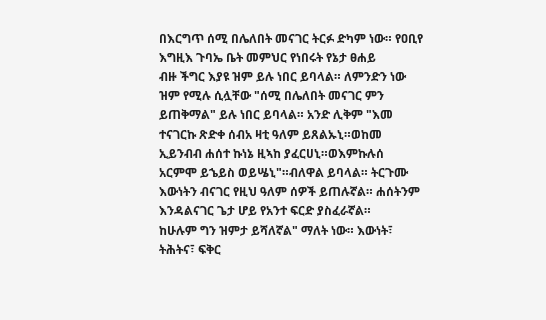በእርግጥ ሰሚ በሌለበት መናገር ትርፉ ድካም ነው። የዐቢየ እግዚእ ጉባኤ ቤት መምህር የነበሩት የኔታ ፀሐይ
ብዙ ችግር እያዩ ዝም ይሉ ነበር ይባላል። ለምንድን ነው ዝም የሚሉ ሲሏቸው "ሰሚ በሌለበት መናገር ምን
ይጠቅማል" ይሉ ነበር ይባላል። አንድ ሊቅም "እመ ተናገርኩ ጽድቀ ሰብአ ዛቲ ዓለም ይጸልኡኒ።ወከመ
ኢይንብብ ሐሰተ ኩነኔ ዚኣከ ያፈርሀኒ።ወእምኩሉሰ አርምሞ ይኄይስ ወይሤኒ"።ብለዋል ይባላል። ትርጉሙ
እውነትን ብናገር የዚህ ዓለም ሰዎች ይጠሉኛል። ሐሰትንም እንዳልናገር ጌታ ሆይ የአንተ ፍርድ ያስፈራኛል።
ከሁሉም ግን ዝምታ ይሻለኛል" ማለት ነው። እውነት፣ ትሕትና፣ ፍቅር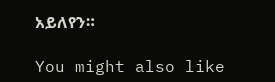አይለየን።

You might also like